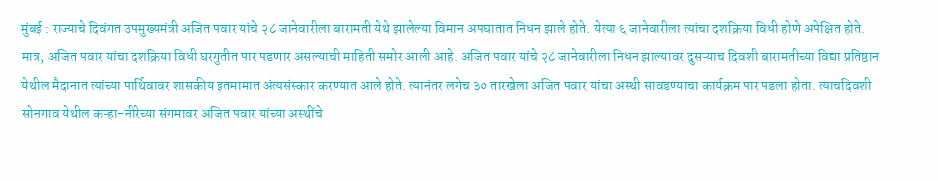मुंबई : राज्याचे दिवंगत उपमुख्यमंत्री अजित पवार यांचे २८ जानेवारीला बारामती येथे झालेल्या विमान अपघातात निधन झाले होते. येत्या ६ जानेवारीला त्यांचा दशक्रिया विधी होणे अपेक्षित होते. मात्र, अजित पवार यांचा दशक्रिया विधी घरगुतीत पार पडणार असल्याची माहिती समोर आली आहे. अजित पवार यांचे २८ जानेवारीला निधन झाल्यावर दुसऱ्याच दिवशी बारामतीच्या विद्या प्रतिष्ठान येथील मैदानात त्यांच्या पार्थिवावर शासकीय इतमामात अंत्यसंस्कार करण्यात आले होते. त्यानंतर लगेच ३० तारखेला अजित पवार यांचा अस्थी सावडण्याचा कार्यक्रम पार पडला होता. त्याचदिवशी सोनगाव येथील कऱ्हा-नीरेच्या संगमावर अजित पवार यांच्या अस्थींचे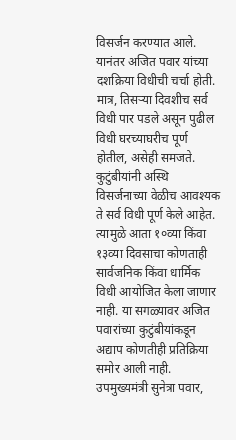विसर्जन करण्यात आले. यानंतर अजित पवार यांच्या दशक्रिया विधीची चर्चा होती. मात्र, तिसऱ्या दिवशीच सर्व विधी पार पडले असून पुढील विधी घरच्याघरीच पूर्ण होतील, असेही समजते.
कुटुंबीयांनी अस्थि विसर्जनाच्या वेळीच आवश्यक ते सर्व विधी पूर्ण केले आहेत. त्यामुळे आता १०व्या किंवा १३व्या दिवसाचा कोणताही सार्वजनिक किंवा धार्मिक विधी आयोजित केला जाणार नाही. या सगळ्यावर अजित पवारांच्या कुटुंबीयांकडून अद्याप कोणतीही प्रतिक्रिया समोर आली नाही. उपमुख्यमंत्री सुनेत्रा पवार,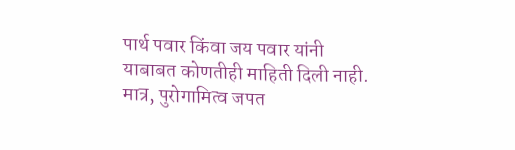पार्थ पवार किंवा जय पवार यांनी याबाबत कोणतीही माहिती दिली नाही. मात्र, पुरोगामित्व जपत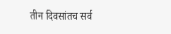तीन दिवसांतच सर्व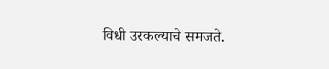विधी उरकल्याचे समजते.